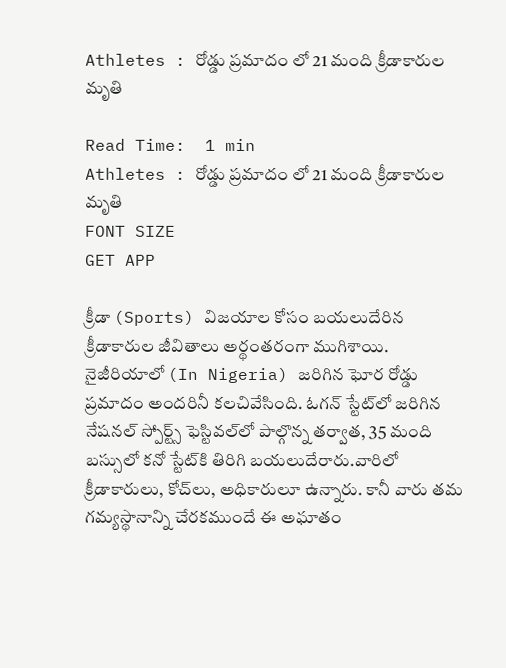Athletes : రోడ్డు ప్రమాదం లో 21 మంది క్రీడాకారుల మృతి

Read Time:  1 min
Athletes : రోడ్డు ప్రమాదం లో 21 మంది క్రీడాకారుల మృతి
FONT SIZE
GET APP

క్రీడా (Sports) విజయాల కోసం బయలుదేరిన క్రీడాకారుల జీవితాలు అర్థంతరంగా ముగిశాయి. నైజీరియాలో (In Nigeria) జరిగిన ఘోర రోడ్డు ప్రమాదం అందరినీ కలచివేసింది. ఓగన్ స్టేట్‌లో జరిగిన నేషనల్ స్పోర్ట్స్ ఫెస్టివల్‌లో పాల్గొన్న తర్వాత, 35 మంది బస్సులో కనో స్టేట్‌కి తిరిగి బయలుదేరారు.వారిలో క్రీడాకారులు, కోచ్‌లు, అధికారులూ ఉన్నారు. కానీ వారు తమ గమ్యస్థానాన్ని చేరకముందే ఈ అఘాతం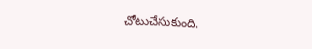చోటుచేసుకుంది.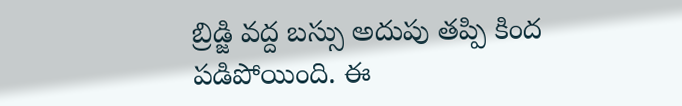బ్రిడ్జి వద్ద బస్సు అదుపు తప్పి కింద పడిపోయింది. ఈ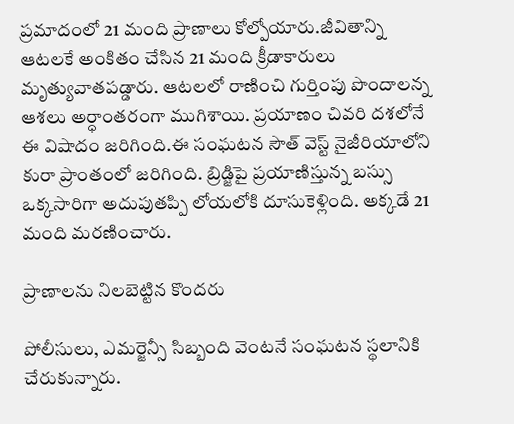ప్రమాదంలో 21 మంది ప్రాణాలు కోల్పోయారు.జీవితాన్ని ఆటలకే అంకితం చేసిన 21 మంది క్రీడాకారులు మృత్యువాతపడ్డారు. ఆటలలో రాణించి గుర్తింపు పొందాలన్న ఆశలు అర్ధాంతరంగా ముగిశాయి. ప్రయాణం చివరి దశలోనే ఈ విషాదం జరిగింది.ఈ సంఘటన సౌత్ వెస్ట్ నైజీరియాలోని కురా ప్రాంతంలో జరిగింది. బ్రిడ్జిపై ప్రయాణిస్తున్న బస్సు ఒక్కసారిగా అదుపుతప్పి లోయలోకి దూసుకెళ్లింది. అక్కడే 21 మంది మరణించారు.

ప్రాణాలను నిలబెట్టిన కొందరు

పోలీసులు, ఎమర్జెన్సీ సిబ్బంది వెంటనే సంఘటన స్థలానికి చేరుకున్నారు.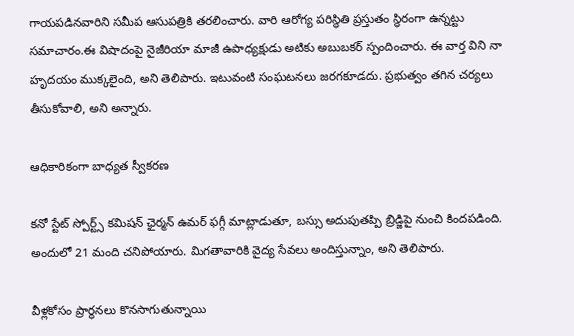గాయపడినవారిని సమీప ఆసుపత్రికి తరలించారు. వారి ఆరోగ్య పరిస్థితి ప్రస్తుతం స్థిరంగా ఉన్నట్టు సమాచారం.ఈ విషాదంపై నైజీరియా మాజీ ఉపాధ్యక్షుడు అటికు అబుబకర్ స్పందించారు. ఈ వార్త విని నా హృదయం ముక్కలైంది, అని తెలిపారు. ఇటువంటి సంఘటనలు జరగకూడదు. ప్రభుత్వం తగిన చర్యలు తీసుకోవాలి, అని అన్నారు.

ఆధికారికంగా బాధ్యత స్వీకరణ

కనో స్టేట్ స్పోర్ట్స్ కమిషన్ ఛైర్మన్ ఉమర్ ఫగ్గీ మాట్లాడుతూ, బస్సు అదుపుతప్పి బ్రిడ్జిపై నుంచి కిందపడింది. అందులో 21 మంది చనిపోయారు. మిగతావారికి వైద్య సేవలు అందిస్తున్నాం, అని తెలిపారు.

వీళ్లకోసం ప్రార్థనలు కొనసాగుతున్నాయి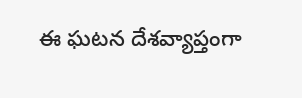ఈ ఘటన దేశవ్యాప్తంగా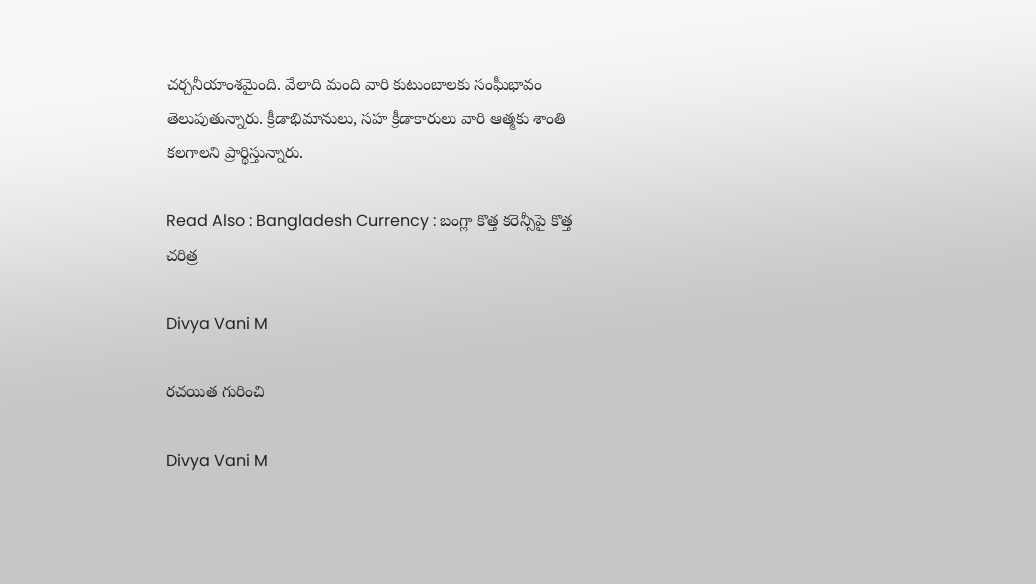చర్చనీయాంశమైంది. వేలాది మంది వారి కుటుంబాలకు సంఘీభావం తెలుపుతున్నారు. క్రీడాభిమానులు, సహ క్రీడాకారులు వారి ఆత్మకు శాంతి కలగాలని ప్రార్థిస్తున్నారు.

Read Also : Bangladesh Currency : బంగ్లా కొత్త కరెన్సీపై కొత్త చరిత్ర

Divya Vani M

రచయిత గురించి

Divya Vani M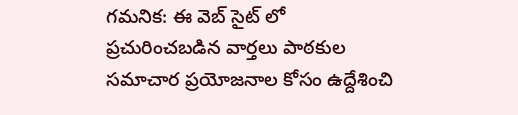గమనిక: ఈ వెబ్ సైట్ లో ప్రచురించబడిన వార్తలు పాఠకుల సమాచార ప్రయోజనాల కోసం ఉద్దేశించి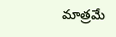మాత్రమే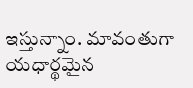ఇస్తున్నాం. మావంతుగా యధార్థమైన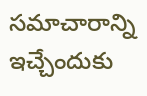సమాచారాన్ని ఇచ్చేందుకు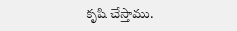కృషి చేస్తాము.